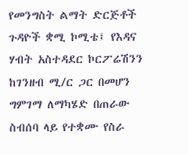የመንግስት ልማት ድርጅቶች ጉዳዮች ቋሚ ኮሚቴ፤ የእዳና ሃብት አስተዳደር ኮርፖሬሽንን ከገንዘብ ሚ/ር ጋር በመሆን ግምገማ ለማካሄድ በጠራው ስብሰባ ላይ የተቋሙ የስራ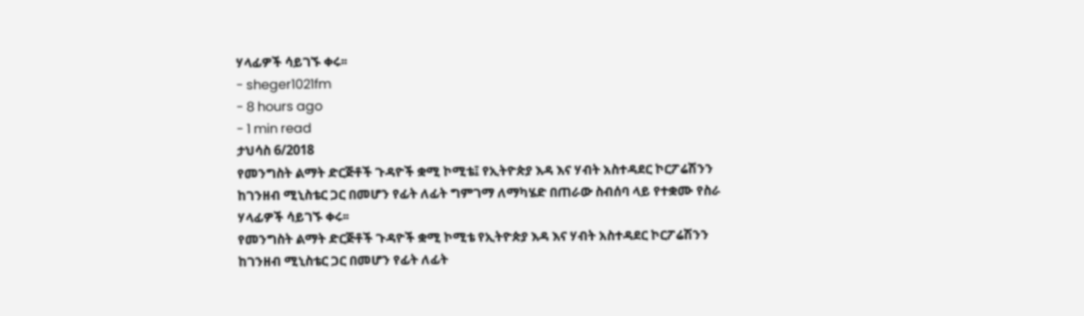ሃላፊዎች ሳይገኙ ቀሩ፡፡
- sheger1021fm
- 8 hours ago
- 1 min read
ታህሳስ 6/2018
የመንግስት ልማት ድርጅቶች ጉዳዮች ቋሚ ኮሚቴ፤ የኢትዮጵያ እዳ እና ሃብት አስተዳደር ኮርፖሬሽንን ከገንዘብ ሚኒስቴር ጋር በመሆን የፊት ለፊት ግምገማ ለማካሄድ በጠራው ስብሰባ ላይ የተቋሙ የስራ ሃላፊዎች ሳይገኙ ቀሩ፡፡
የመንግስት ልማት ድርጅቶች ጉዳዮች ቋሚ ኮሚቴ የኢትዮጵያ እዳ እና ሃብት አስተዳደር ኮርፖሬሽንን ከገንዘብ ሚኒስቴር ጋር በመሆን የፊት ለፊት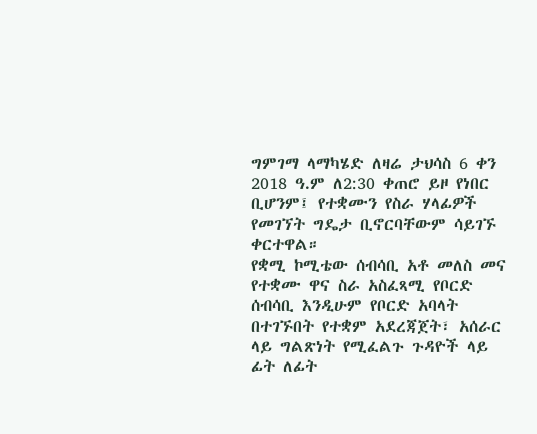ግምገማ ላማካሄድ ለዛሬ ታህሳስ 6 ቀን 2018 ዓ.ም ለ2:30 ቀጠሮ ይዞ የነበር ቢሆንም፤ የተቋሙን የስራ ሃላፊዎች የመገኘት ግዴታ ቢኖርባቸውም ሳይገኙ ቀርተዋል።
የቋሚ ኮሚቴው ሰብሳቢ አቶ መለስ መና የተቋሙ ዋና ስራ አስፈጻሚ የቦርድ ሰብሳቢ እንዲሁም የቦርድ አባላት በተገኙበት የተቋም አደረጃጀት፣ አሰራር ላይ ግልጽነት የሚፈልጉ ጉዳዮች ላይ ፊት ለፊት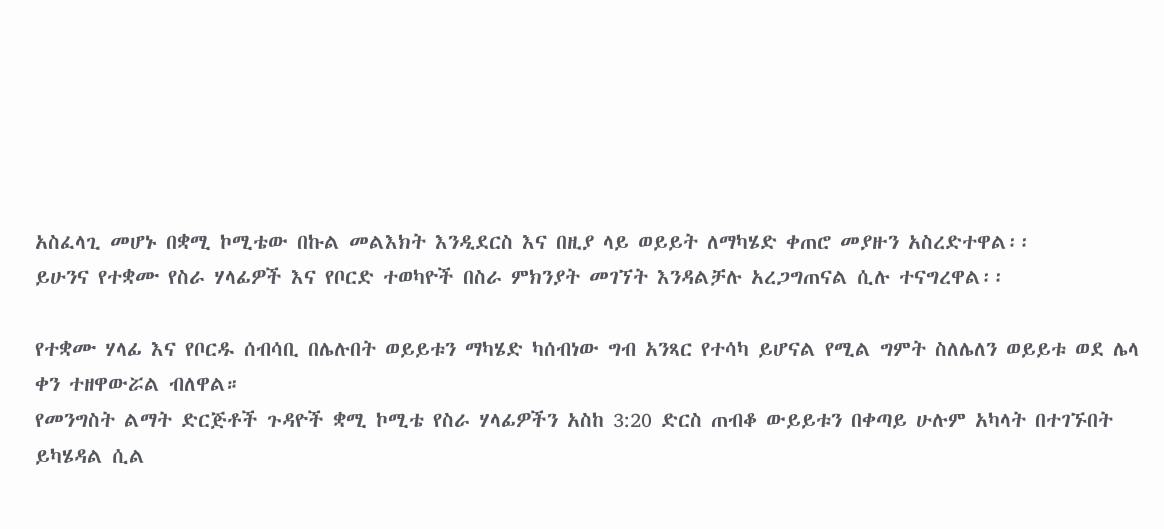አስፈላጊ መሆኑ በቋሚ ኮሚቴው በኩል መልእክት እንዲደርስ እና በዚያ ላይ ወይይት ለማካሄድ ቀጠሮ መያዙን አስረድተዋል፡፡
ይሁንና የተቋሙ የስራ ሃላፊዎች እና የቦርድ ተወካዮች በስራ ምክንያት መገኘት እንዳልቻሉ አረጋግጠናል ሲሉ ተናግረዋል፡፡

የተቋሙ ሃላፊ እና የቦርዱ ሰብሳቢ በሌሉበት ወይይቱን ማካሄድ ካሰብነው ግብ አንጻር የተሳካ ይሆናል የሚል ግምት ስለሌለን ወይይቱ ወደ ሌላ ቀን ተዘዋውሯል ብለዋል።
የመንግስት ልማት ድርጅቶች ጉዳዮች ቋሚ ኮሚቴ የስራ ሃላፊዎችን አስከ 3:20 ድርስ ጠብቆ ውይይቱን በቀጣይ ሁሉም አካላት በተገኙበት ይካሄዳል ሲል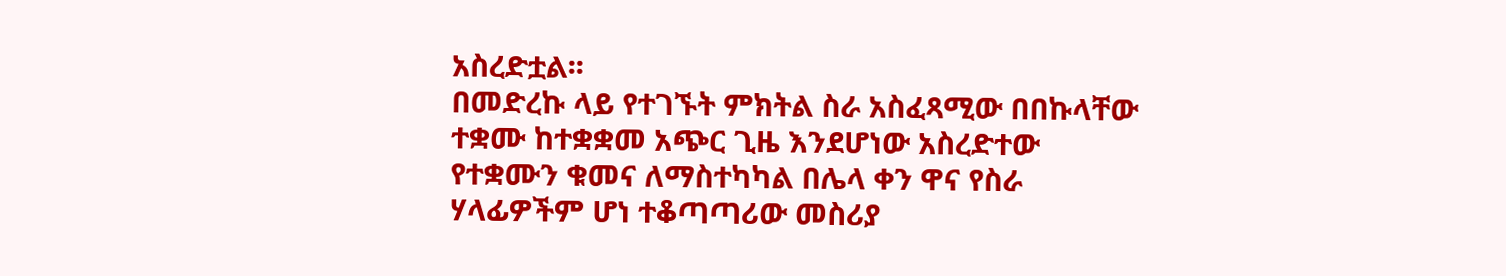አስረድቷል፡፡
በመድረኩ ላይ የተገኙት ምክትል ስራ አስፈጻሚው በበኩላቸው ተቋሙ ከተቋቋመ አጭር ጊዜ እንደሆነው አስረድተው የተቋሙን ቁመና ለማስተካካል በሌላ ቀን ዋና የስራ ሃላፊዎችም ሆነ ተቆጣጣሪው መስሪያ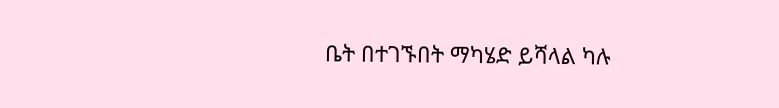ቤት በተገኙበት ማካሄድ ይሻላል ካሉ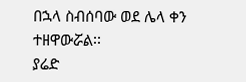በኋላ ስብሰባው ወደ ሌላ ቀን ተዘዋውሯል፡፡
ያሬድ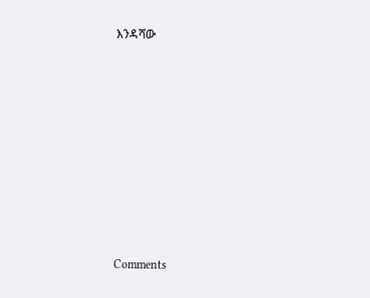እንዳሻው











Comments